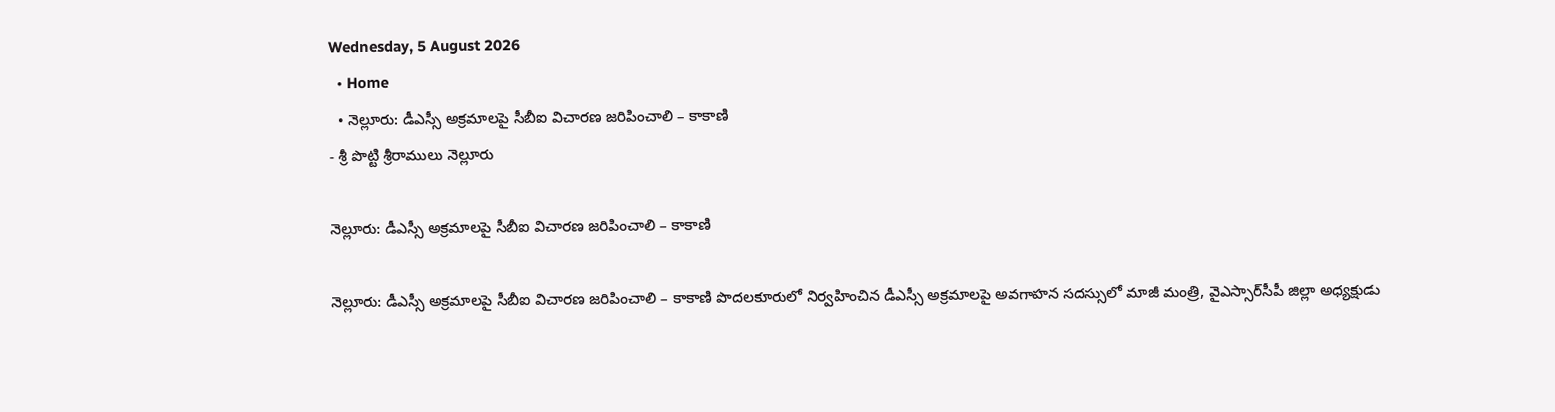Wednesday, 5 August 2026
  • Home
  • నెల్లూరు: డీఎస్సీ అక్రమాలపై సీబీఐ విచారణ జరిపించాలి – కాకాణి
- శ్రీ పొట్టి శ్రీరాములు నెల్లూరు

నెల్లూరు: డీఎస్సీ అక్రమాలపై సీబీఐ విచారణ జరిపించాలి – కాకాణి

నెల్లూరు: డీఎస్సీ అక్రమాలపై సీబీఐ విచారణ జరిపించాలి – కాకాణి పొదలకూరులో నిర్వహించిన డీఎస్సీ అక్రమాలపై అవగాహన సదస్సులో మాజీ మంత్రి, వైఎస్సార్‌సీపీ జిల్లా అధ్యక్షుడు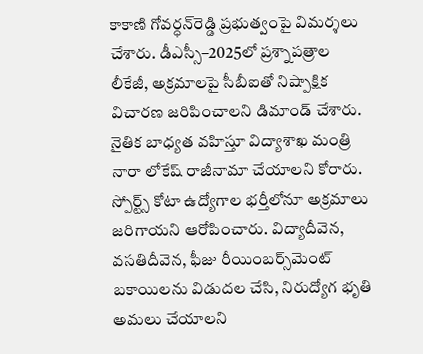కాకాణి గోవర్ధన్‌రెడ్డి ప్రభుత్వంపై విమర్శలు చేశారు. డీఎస్సీ–2025లో ప్రశ్నాపత్రాల లీకేజీ, అక్రమాలపై సీబీఐతో నిష్పాక్షిక విచారణ జరిపించాలని డిమాండ్ చేశారు. నైతిక బాధ్యత వహిస్తూ విద్యాశాఖ మంత్రి నారా లోకేష్ రాజీనామా చేయాలని కోరారు. స్పోర్ట్స్ కోటా ఉద్యోగాల భర్తీలోనూ అక్రమాలు జరిగాయని ఆరోపించారు. విద్యాదీవెన, వసతిదీవెన, ఫీజు రీయింబర్స్‌మెంట్ బకాయిలను విడుదల చేసి, నిరుద్యోగ భృతి అమలు చేయాలని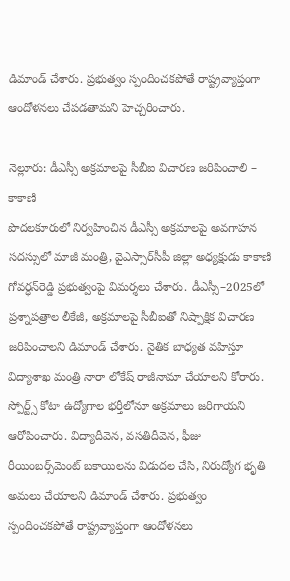డిమాండ్ చేశారు. ప్రభుత్వం స్పందించకపోతే రాష్ట్రవ్యాప్తంగా ఆందోళనలు చేపడతామని హెచ్చరించారు.

నెల్లూరు: డీఎస్సీ అక్రమాలపై సీబీఐ విచారణ జరిపించాలి – కాకాణి
పొదలకూరులో నిర్వహించిన డీఎస్సీ అక్రమాలపై అవగాహన సదస్సులో మాజీ మంత్రి, వైఎస్సార్‌సీపీ జిల్లా అధ్యక్షుడు కాకాణి గోవర్ధన్‌రెడ్డి ప్రభుత్వంపై విమర్శలు చేశారు. డీఎస్సీ–2025లో ప్రశ్నాపత్రాల లీకేజీ, అక్రమాలపై సీబీఐతో నిష్పాక్షిక విచారణ జరిపించాలని డిమాండ్ చేశారు. నైతిక బాధ్యత వహిస్తూ విద్యాశాఖ మంత్రి నారా లోకేష్ రాజీనామా చేయాలని కోరారు. స్పోర్ట్స్ కోటా ఉద్యోగాల భర్తీలోనూ అక్రమాలు జరిగాయని ఆరోపించారు. విద్యాదీవెన, వసతిదీవెన, ఫీజు రీయింబర్స్‌మెంట్ బకాయిలను విడుదల చేసి, నిరుద్యోగ భృతి అమలు చేయాలని డిమాండ్ చేశారు. ప్రభుత్వం స్పందించకపోతే రాష్ట్రవ్యాప్తంగా ఆందోళనలు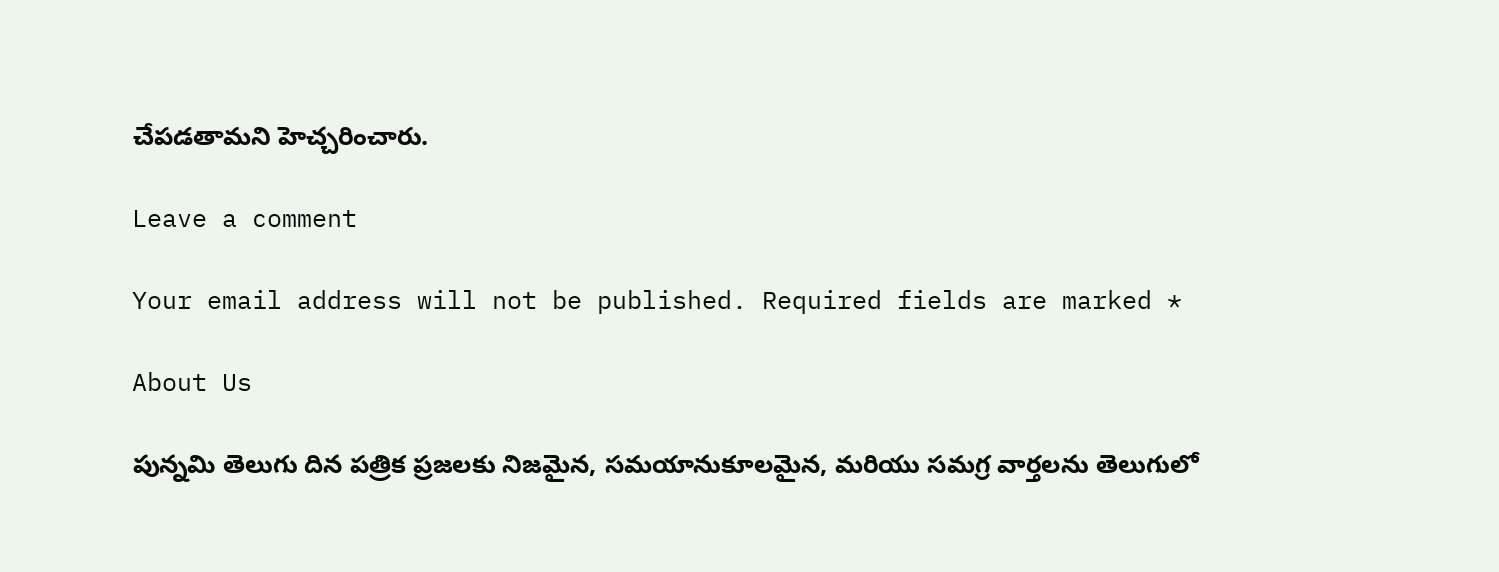చేపడతామని హెచ్చరించారు.

Leave a comment

Your email address will not be published. Required fields are marked *

About Us

పున్నమి తెలుగు దిన పత్రిక ప్రజలకు నిజమైన, సమయానుకూలమైన, మరియు సమగ్ర వార్తలను తెలుగులో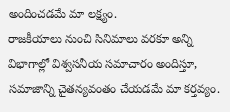అందించడమే మా లక్ష్యం.
రాజకీయాలు నుంచి సినిమాలు వరకూ అన్ని విభాగాల్లో విశ్వసనీయ సమాచారం అందిస్తూ, సమాజాన్ని చైతన్యవంతం చేయడమే మా కర్తవ్యం.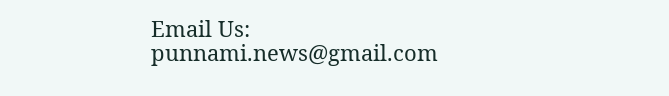Email Us: punnami.news@gmail.com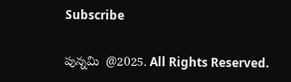Subscribe

పున్నమి  @2025. All Rights Reserved.